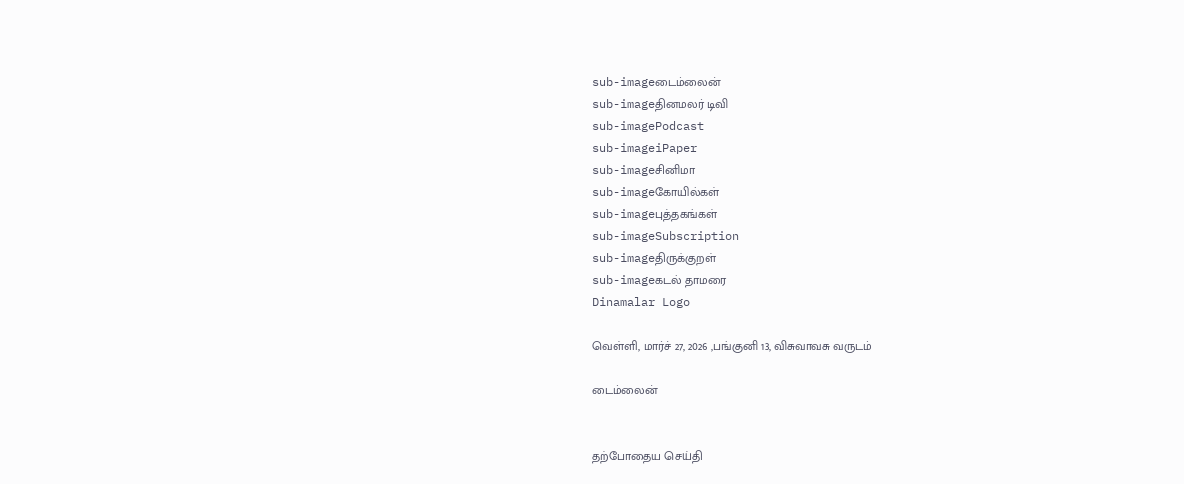sub-imageடைம்லைன்
sub-imageதினமலர் டிவி
sub-imagePodcast
sub-imageiPaper
sub-imageசினிமா
sub-imageகோயில்கள்
sub-imageபுத்தகங்கள்
sub-imageSubscription
sub-imageதிருக்குறள்
sub-imageகடல் தாமரை
Dinamalar Logo

வெள்ளி, மார்ச் 27, 2026 ,பங்குனி 13, விசுவாவசு வருடம்

டைம்லைன்


தற்போதைய செய்தி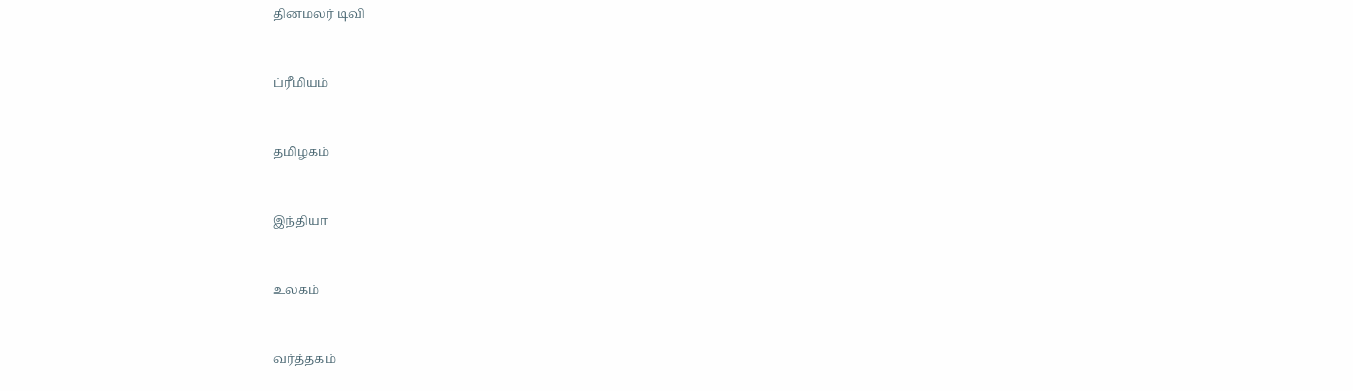தினமலர் டிவி


ப்ரீமியம்


தமிழகம்


இந்தியா


உலகம்


வர்த்தகம்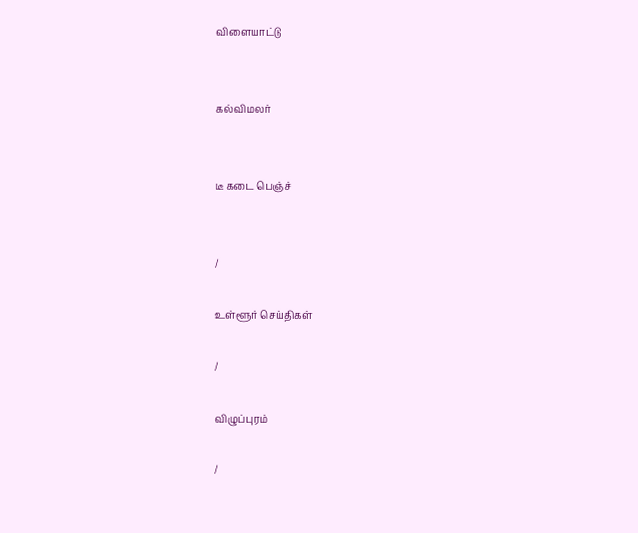விளையாட்டு


கல்விமலர்


டீ கடை பெஞ்ச்


/

உள்ளூர் செய்திகள்

/

விழுப்புரம்

/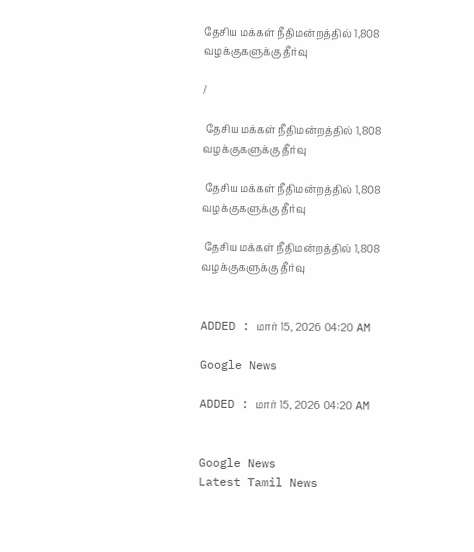தேசிய மக்கள் நீதிமன்றத்தில் 1,808 வழக்குகளுக்கு தீர்வு

/

 தேசிய மக்கள் நீதிமன்றத்தில் 1,808 வழக்குகளுக்கு தீர்வு

 தேசிய மக்கள் நீதிமன்றத்தில் 1,808 வழக்குகளுக்கு தீர்வு

 தேசிய மக்கள் நீதிமன்றத்தில் 1,808 வழக்குகளுக்கு தீர்வு


ADDED : மார் 15, 2026 04:20 AM

Google News

ADDED : மார் 15, 2026 04:20 AM


Google News
Latest Tamil News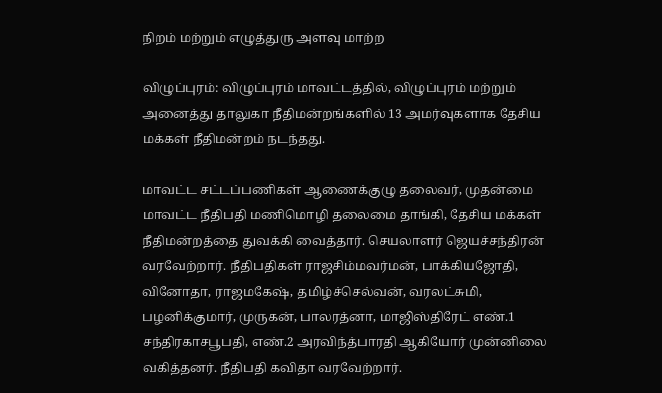நிறம் மற்றும் எழுத்துரு அளவு மாற்ற

விழுப்புரம்: விழுப்புரம் மாவட்டத்தில், விழுப்புரம் மற்றும் அனைத்து தாலுகா நீதிமன்றங்களில் 13 அமர்வுகளாக தேசிய மக்கள் நீதிமன்றம் நடந்தது.

மாவட்ட சட்டப்பணிகள் ஆணைக்குழு தலைவர், முதன்மை மாவட்ட நீதிபதி மணிமொழி தலைமை தாங்கி, தேசிய மக்கள் நீதிமன்றத்தை துவக்கி வைத்தார். செயலாளர் ஜெயச்சந்திரன் வரவேற்றார். நீதிபதிகள் ராஜசிம்மவர்மன், பாக்கியஜோதி, வினோதா, ராஜமகேஷ், தமிழ்ச்செல்வன், வரலட்சுமி, பழனிக்குமார், முருகன், பாலரத்னா, மாஜிஸ்திரேட் எண்.1 சந்திரகாசபூபதி, எண்.2 அரவிந்த்பாரதி ஆகியோர் முன்னிலை வகித்தனர். நீதிபதி கவிதா வரவேற்றார்.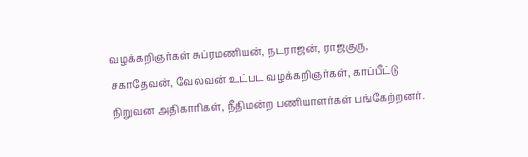வழக்கறிஞர்கள் சுப்ரமணியன், நடராஜன், ராஜகுரு, சகாதேவன், வேலவன் உட்பட வழக்கறிஞர்கள், காப்பீட்டு நிறுவன அதிகாரிகள், நீதிமன்ற பணியாளர்கள் பங்கேற்றனர்.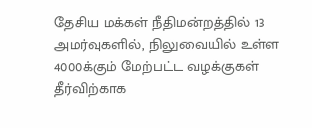தேசிய மக்கள் நீதிமன்றத்தில் 13 அமர்வுகளில், நிலுவையில் உள்ள 4000க்கும் மேற்பட்ட வழக்குகள் தீர்விற்காக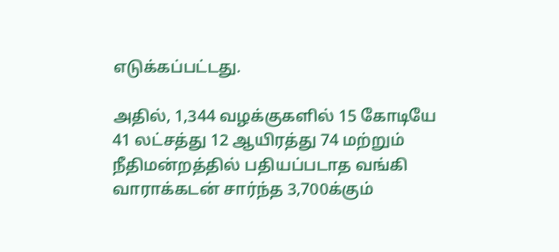எடுக்கப்பட்டது.

அதில், 1,344 வழக்குகளில் 15 கோடியே 41 லட்சத்து 12 ஆயிரத்து 74 மற்றும் நீதிமன்றத்தில் பதியப்படாத வங்கி வாராக்கடன் சார்ந்த 3,700க்கும்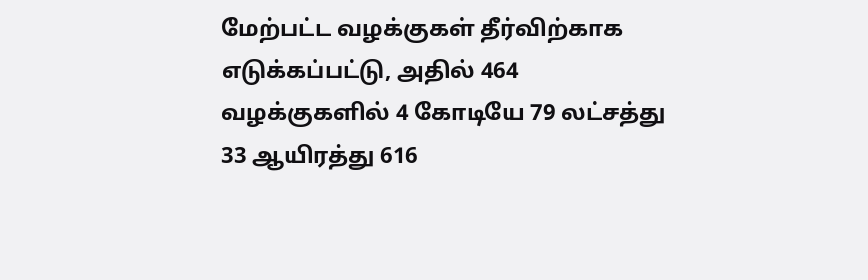மேற்பட்ட வழக்குகள் தீர்விற்காக எடுக்கப்பட்டு, அதில் 464 வழக்குகளில் 4 கோடியே 79 லட்சத்து 33 ஆயிரத்து 616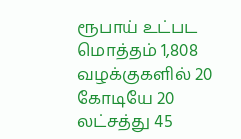ரூபாய் உட்பட மொத்தம் 1,808 வழக்குகளில் 20 கோடியே 20 லட்சத்து 45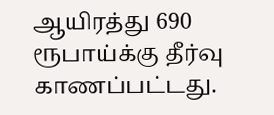ஆயிரத்து 690 ரூபாய்க்கு தீர்வு காணப்பட்டது.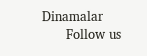Dinamalar
      Follow us